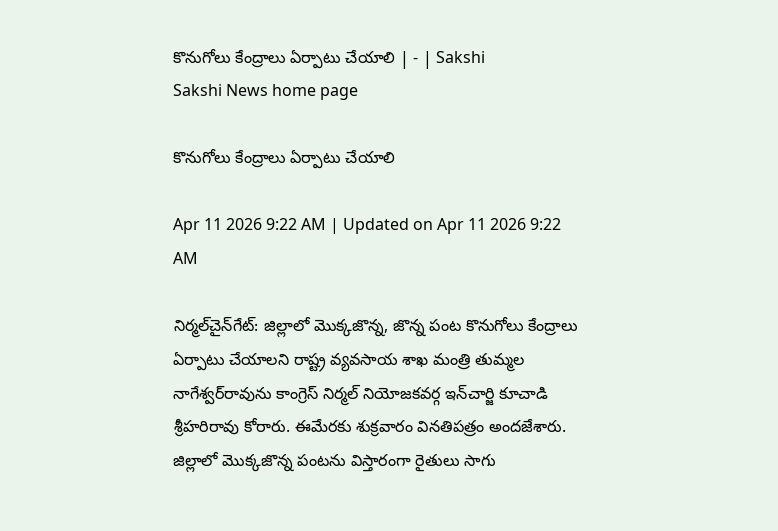కొనుగోలు కేంద్రాలు ఏర్పాటు చేయాలి | - | Sakshi
Sakshi News home page

కొనుగోలు కేంద్రాలు ఏర్పాటు చేయాలి

Apr 11 2026 9:22 AM | Updated on Apr 11 2026 9:22 AM

నిర్మల్‌చైన్‌గేట్‌: జిల్లాలో మొక్కజొన్న, జొన్న పంట కొనుగోలు కేంద్రాలు ఏర్పాటు చేయాలని రాష్ట్ర వ్యవసాయ శాఖ మంత్రి తుమ్మల నాగేశ్వర్‌రావును కాంగ్రెస్‌ నిర్మల్‌ నియోజకవర్గ ఇన్‌చార్జి కూచాడి శ్రీహరిరావు కోరారు. ఈమేరకు శుక్రవారం వినతిపత్రం అందజేశారు. జిల్లాలో మొక్కజొన్న పంటను విస్తారంగా రైతులు సాగు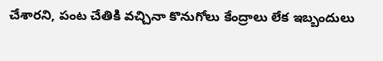చేశారని, పంట చేతికి వచ్చినా కొనుగోలు కేంద్రాలు లేక ఇబ్బందులు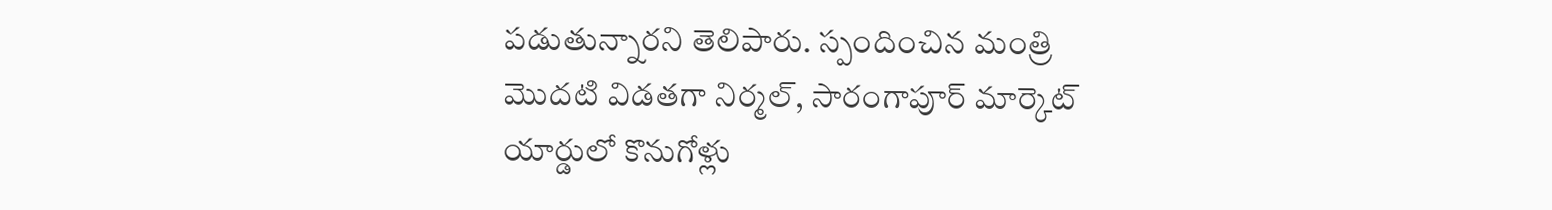పడుతున్నారని తెలిపారు. స్పందించిన మంత్రి మొదటి విడతగా నిర్మల్‌, సారంగాపూర్‌ మార్కెట్‌ యార్డులో కొనుగోళ్లు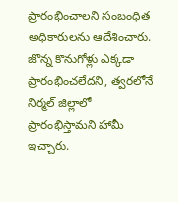ప్రారంభించాలని సంబంధిత అధికారులను ఆదేశించారు. జొన్న కొనుగోళ్లు ఎక్కడా ప్రారంభించలేదని, త్వరలోనే నిర్మల్‌ జిల్లాలో ప్రారంభిస్తామని హామీ ఇచ్చారు.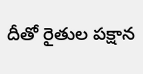దీతో రైతుల పక్షాన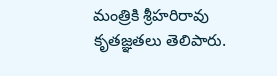మంత్రికి శ్రీహరిరావు కృతజ్ఞతలు తెలిపారు.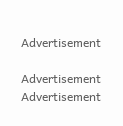Advertisement

Advertisement
Advertisement